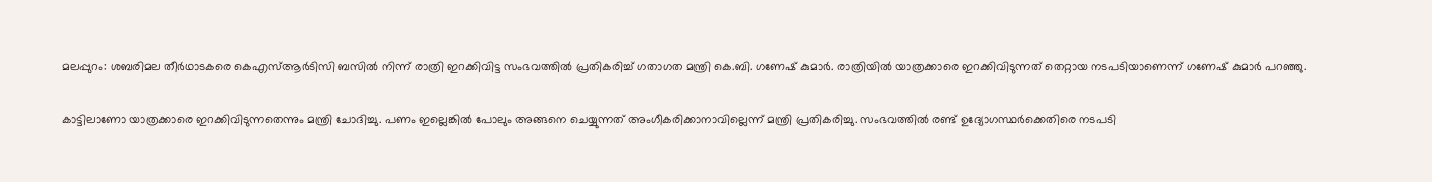മലപ്പുറം: ശബരിമല തീർഥാടകരെ കെഎസ്ആർടിസി ബസില്‍ നിന്ന് രാത്രി ഇറക്കിവിട്ട സംഭവത്തിൽ പ്രതികരിച്ച് ഗതാഗത മന്ത്രി കെ.ബി. ഗണേഷ് കുമാർ. രാത്രിയിൽ യാത്രക്കാരെ ഇറക്കിവിടുന്നത് തെറ്റായ നടപടിയാണെന്ന് ഗണേഷ് കുമാർ പറഞ്ഞു.

കാട്ടിലാണോ യാത്രക്കാരെ ഇറക്കിവിടുന്നതെന്നും മന്ത്രി ചോദിച്ചു. പണം ഇല്ലെങ്കിൽ പോലും അങ്ങനെ ചെയ്യുന്നത് അംഗീകരിക്കാനാവില്ലെന്ന് മന്ത്രി പ്രതികരിച്ചു. സംഭവത്തിൽ രണ്ട് ഉദ്യോഗസ്ഥർക്കെതിരെ നടപടി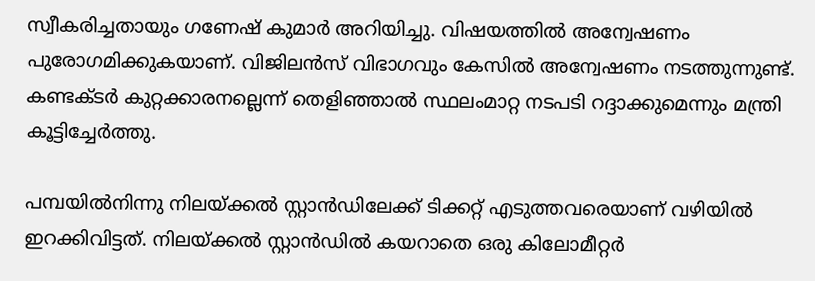സ്വീകരിച്ചതായും ഗണേഷ് കുമാർ അറിയിച്ചു. വിഷയത്തിൽ അന്വേഷണം പുരോഗമിക്കുകയാണ്. വിജിലൻസ് വിഭാഗവും കേസിൽ അന്വേഷണം നടത്തുന്നുണ്ട്. കണ്ടക്ടർ കുറ്റക്കാരനല്ലെന്ന് തെളിഞ്ഞാൽ സ്ഥലംമാറ്റ നടപടി റദ്ദാക്കുമെന്നും മന്ത്രി കൂട്ടിച്ചേർത്തു.

പമ്പയിൽനിന്നു നിലയ്ക്കൽ സ്റ്റാൻഡിലേക്ക് ടിക്കറ്റ് എടുത്തവരെയാണ് വഴിയിൽ ഇറക്കിവിട്ടത്. നിലയ്ക്കൽ സ്റ്റാൻഡിൽ കയറാതെ ഒരു കിലോമീറ്റർ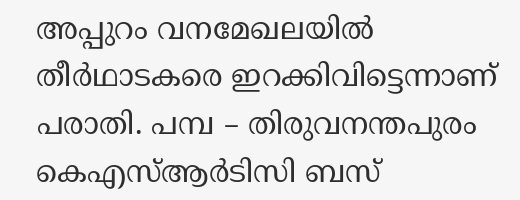അപ്പുറം വനമേഖലയിൽ തീര്‍ഥാടകരെ ഇറക്കിവിട്ടെന്നാണ് പരാതി. പമ്പ – തിരുവനന്തപുരം കെഎസ്ആർടിസി ബസ്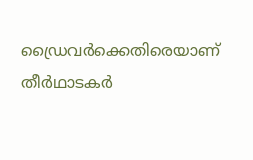ഡ്രൈവർക്കെതിരെയാണ് തീര്‍ഥാടകര്‍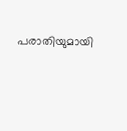പരാതിയുമായി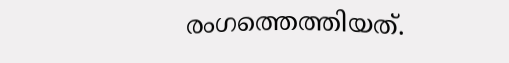രംഗത്തെത്തിയത്.